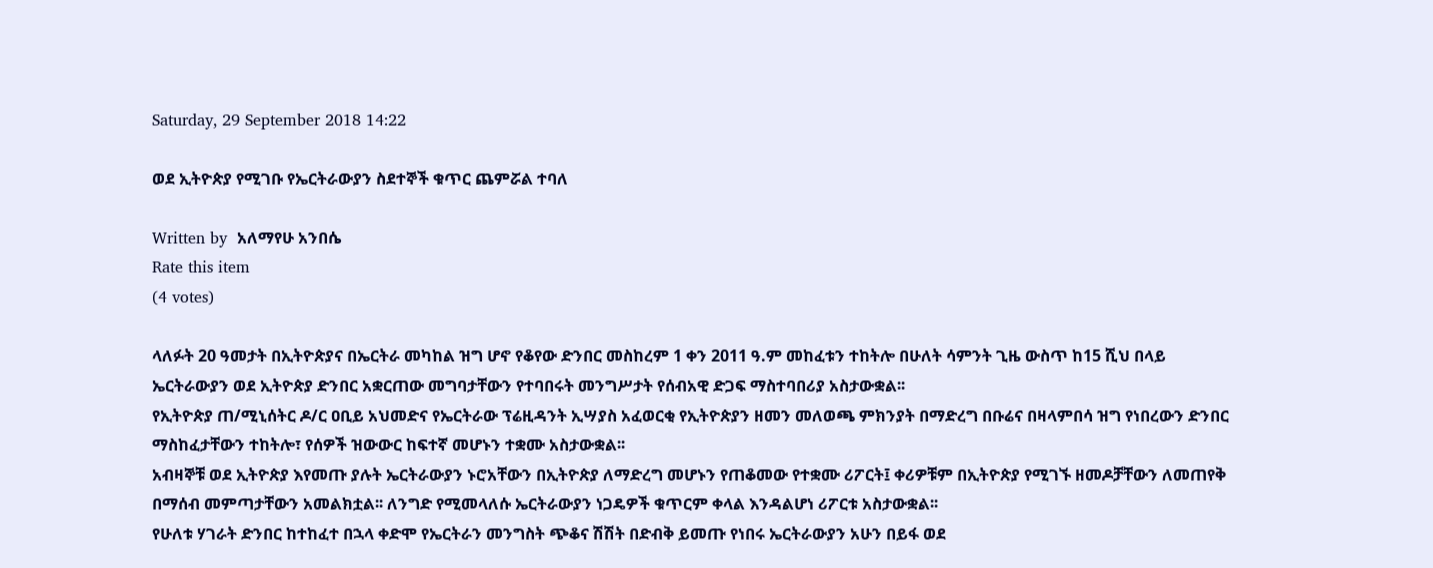Saturday, 29 September 2018 14:22

ወደ ኢትዮጵያ የሚገቡ የኤርትራውያን ስደተኞች ቁጥር ጨምሯል ተባለ

Written by  አለማየሁ አንበሴ
Rate this item
(4 votes)

ላለፉት 20 ዓመታት በኢትዮጵያና በኤርትራ መካከል ዝግ ሆኖ የቆየው ድንበር መስከረም 1 ቀን 2011 ዓ.ም መከፈቱን ተከትሎ በሁለት ሳምንት ጊዜ ውስጥ ከ15 ሺህ በላይ ኤርትራውያን ወደ ኢትዮጵያ ድንበር አቋርጠው መግባታቸውን የተባበሩት መንግሥታት የሰብአዊ ድጋፍ ማስተባበሪያ አስታውቋል፡፡
የኢትዮጵያ ጠ/ሚኒሰትር ዶ/ር ዐቢይ አህመድና የኤርትራው ፕሬዚዳንት ኢሣያስ አፈወርቂ የኢትዮጵያን ዘመን መለወጫ ምክንያት በማድረግ በቡሬና በዛላምበሳ ዝግ የነበረውን ድንበር ማስከፈታቸውን ተከትሎ፣ የሰዎች ዝውውር ከፍተኛ መሆኑን ተቋሙ አስታውቋል፡፡
አብዛኞቹ ወደ ኢትዮጵያ እየመጡ ያሉት ኤርትራውያን ኑሮአቸውን በኢትዮጵያ ለማድረግ መሆኑን የጠቆመው የተቋሙ ሪፖርት፤ ቀሪዎቹም በኢትዮጵያ የሚገኙ ዘመዶቻቸውን ለመጠየቅ በማሰብ መምጣታቸውን አመልክቷል፡፡ ለንግድ የሚመላለሱ ኤርትራውያን ነጋዴዎች ቁጥርም ቀላል እንዳልሆነ ሪፖርቱ አስታውቋል፡፡
የሁለቱ ሃገራት ድንበር ከተከፈተ በኋላ ቀድሞ የኤርትራን መንግስት ጭቆና ሽሽት በድብቅ ይመጡ የነበሩ ኤርትራውያን አሁን በይፋ ወደ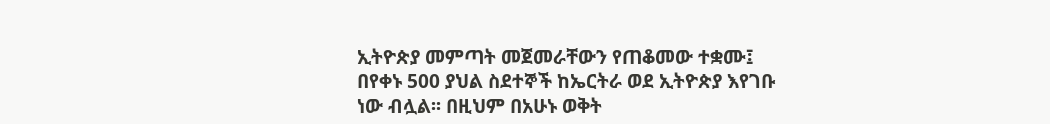ኢትዮጵያ መምጣት መጀመራቸውን የጠቆመው ተቋሙ፤ በየቀኑ 500 ያህል ስደተኞች ከኤርትራ ወደ ኢትዮጵያ እየገቡ ነው ብሏል፡፡ በዚህም በአሁኑ ወቅት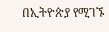በኢትዮጵያ የሚገኙ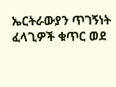ኤርትራውያን ጥገኝነት ፈላጊዎች ቁጥር ወደ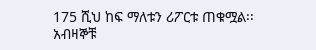175 ሺህ ከፍ ማለቱን ሪፖርቱ ጠቁሟል፡፡
አብዛኞቹ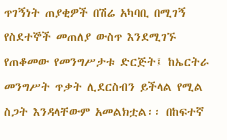ጥገኝነት ጠያቂዎች በሽሬ አካባቢ በሚገኝ የስደተኞች መጠለያ ውስጥ እንደሚገኙ የጠቆመው የመንግሥታቱ ድርጅት፤ ከኤርትራ መንግሥት ጥቃት ሊደርስብን ይችላል የሚል ስጋት እንዳላቸውም አመልክቷል፡፡ በከፍተኛ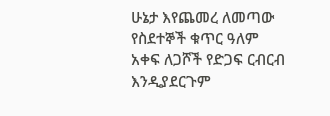ሁኔታ እየጨመረ ለመጣው የስደተኞች ቁጥር ዓለም አቀፍ ለጋሾች የድጋፍ ርብርብ እንዲያደርጉም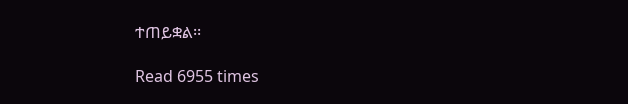ተጠይቋል፡፡

Read 6955 times